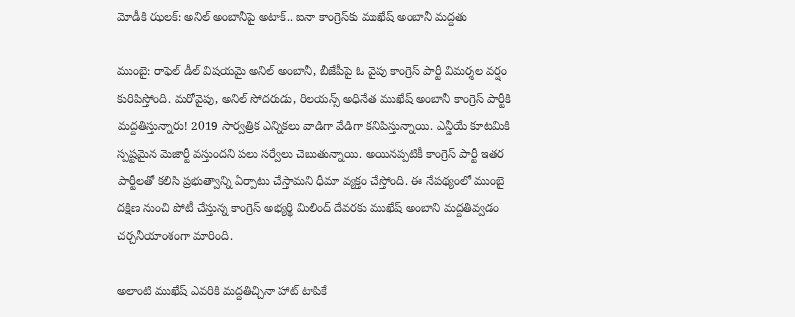మోడీకి ఝలక్: అనిల్ అంబానీపై అటాక్.. ఐనా కాంగ్రెస్‌కు ముఖేష్ అంబానీ మద్దతు

ముంబై: రాఫెల్ డీల్ విషయమై అనిల్ అంబానీ, బీజేపీపై ఓ వైపు కాంగ్రెస్ పార్టీ విమర్శల వర్షం కురిపిస్తోంది. మరోవైపు, అనిల్ సోదరుడు, రిలయన్స్ అధినేత ముఖేష్ అంబానీ కాంగ్రెస్ పార్టీకి మద్దతిస్తున్నారు! 2019 సార్వత్రిక ఎన్నికలు వాడిగా వేడిగా కనిపిస్తున్నాయి. ఎన్డీయే కూటమికి స్పష్టమైన మెజార్టీ వస్తుందని పలు సర్వేలు చెబుతున్నాయి. అయినప్పటికీ కాంగ్రెస్ పార్టీ ఇతర పార్టీలతో కలిసి ప్రభుత్వాన్ని ఏర్పాటు చేస్తామని ధీమా వ్యక్తం చేస్తోంది. ఈ నేపథ్యంలో ముంబై దక్షిణ నుంచి పోటీ చేస్తున్న కాంగ్రెస్ అభ్యర్థి మిలింద్ దేవరకు ముఖేష్ అంబాని మద్దతివ్వడం చర్చనీయాంశంగా మారింది.

అలాంటి ముఖేష్ ఎవరికి మద్దతిచ్చినా హాట్ టాపికే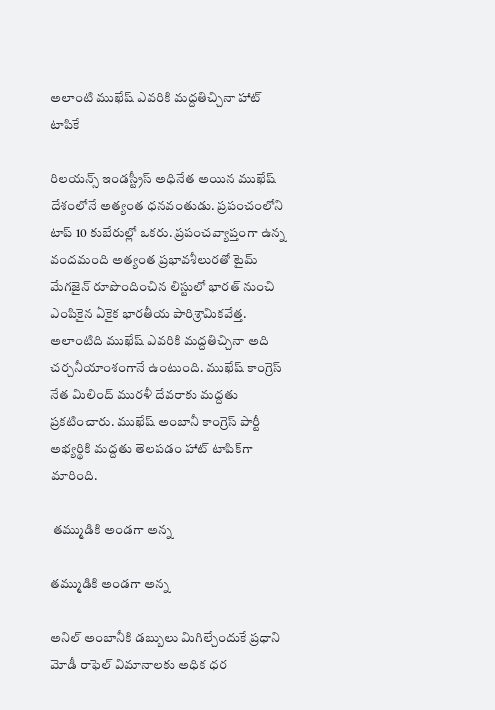అలాంటి ముఖేష్ ఎవరికి మద్దతిచ్చినా హాట్ టాపికే

రిలయన్స్ ఇండస్ట్రీస్ అధినేత అయిన ముఖేష్ దేశంలోనే అత్యంత ధనవంతుడు. ప్రపంచంలోని టాప్ 10 కుబేరుల్లో ఒకరు. ప్రపంచవ్యాప్తంగా ఉన్న వందమంది అత్యంత ప్రభావశీలురతో టైమ్ మేగజైన్ రూపొందించిన లిస్టులో భారత్ నుంచి ఎంపికైన ఏకైక భారతీయ పారిశ్రామికవేత్త. అలాంటిది ముఖేష్ ఎవరికి మద్దతిచ్చినా అది చర్చనీయాంశంగానే ఉంటుంది. ముఖేష్ కాంగ్రెస్ నేత మిలింద్ మురళీ దేవరాకు మద్దతు ప్రకటించారు. ముఖేష్ అంబానీ కాంగ్రెస్ పార్టీ అభ్యర్థికి మద్దతు తెలపడం హాట్ టాపిక్‌గా మారింది.

 తమ్ముడికి అండగా అన్న

తమ్ముడికి అండగా అన్న

అనిల్ అంబానీకి డబ్బులు మిగిల్చేందుకే ప్రధాని మోడీ రాఫెల్ విమానాలకు అధిక ధర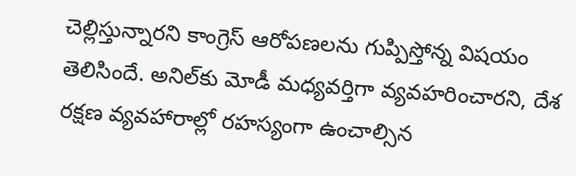చెల్లిస్తున్నారని కాంగ్రెస్ ఆరోపణలను గుప్పిస్తోన్న విషయం తెలిసిందే. అనిల్‌కు మోడీ మధ్యవర్తిగా వ్యవహరించారని, దేశ రక్షణ వ్యవహారాల్లో రహస్యంగా ఉంచాల్సిన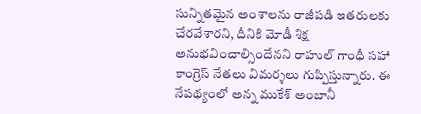సున్నితమైన అంశాలను రాజీపడి ఇతరులకు చేరవేశారని, దీనికి మోడీ శిక్ష అనుభవించాల్సిందేనని రాహుల్ గాంధీ సహా కాంగ్రెస్ నేతలు విమర్శలు గుప్పిస్తున్నారు. ఈ నేపథ్యంలో అన్న ముకేశ్ అంబానీ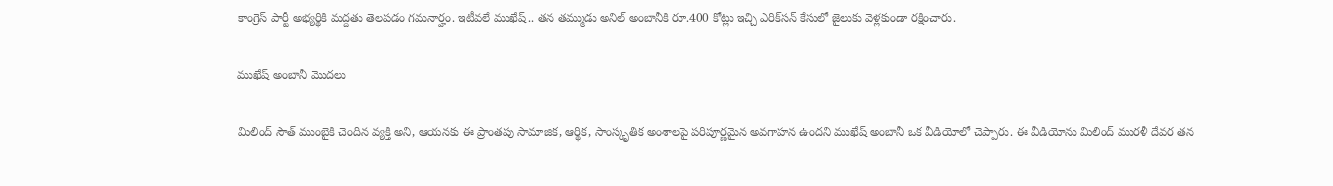కాంగ్రెస్ పార్టీ అభ్యర్థికి మద్దతు తెలపడం గమనార్హం. ఇటీవలే ముఖేష్.. తన తమ్ముడు అనిల్ అంబానీకి రూ.400 కోట్లు ఇచ్చి ఎరిక్‌సన్ కేసులో జైలుకు వెళ్లకుండా రక్షించారు.

ముఖేష్ అంబానీ మొదలు

మిలింద్ సౌత్ ముంబైకి చెందిన వ్యక్తి అని, ఆయనకు ఈ ప్రాంతపు సామాజిక, ఆర్థిక, సాంస్కృతిక అంశాలపై పరిపూర్ణమైన అవగాహన ఉందని ముఖేష్ అంబానీ ఒక వీడియోలో చెప్పారు. ఈ వీడియోను మిలింద్ మురళీ దేవర తన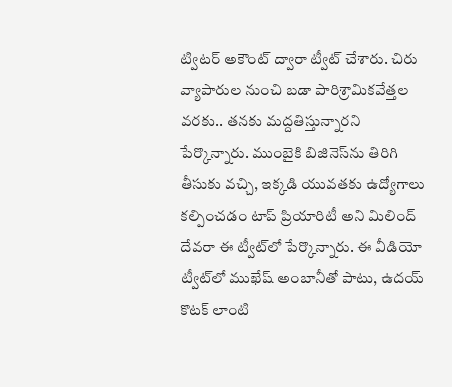ట్విటర్ అకౌంట్ ద్వారా ట్వీట్ చేశారు. చిరు వ్యాపారుల నుంచి బడా పారిశ్రామికవేత్తల వరకు.. తనకు మద్దతిస్తున్నారని పేర్కొన్నారు. ముంబైకి బిజినెస్‌ను తిరిగి తీసుకు వచ్చి, ఇక్కడి యువతకు ఉద్యోగాలు కల్పించడం టాప్ ప్రియారిటీ అని మిలింద్ దేవరా ఈ ట్వీట్‌లో పేర్కొన్నారు. ఈ వీడియో ట్వీట్‌లో ముఖేష్ అంబానీతో పాటు, ఉదయ్ కొటక్ లాంటి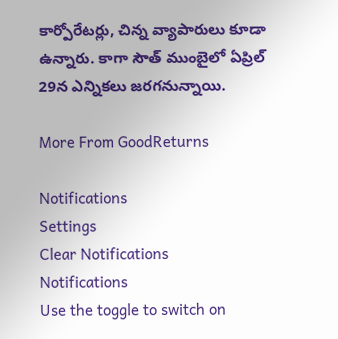కార్పోరేటర్లు, చిన్న వ్యాపారులు కూడా ఉన్నారు. కాగా సౌత్ ముంబైలో ఏప్రిల్ 29న ఎన్నికలు జరగనున్నాయి.

More From GoodReturns

Notifications
Settings
Clear Notifications
Notifications
Use the toggle to switch on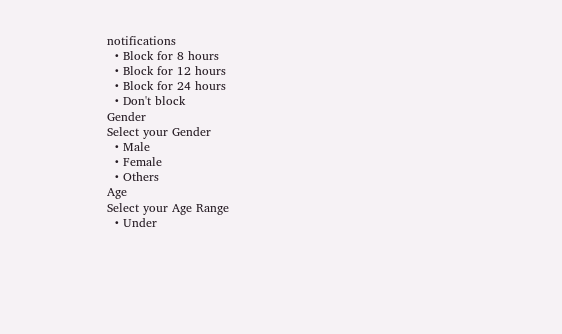notifications
  • Block for 8 hours
  • Block for 12 hours
  • Block for 24 hours
  • Don't block
Gender
Select your Gender
  • Male
  • Female
  • Others
Age
Select your Age Range
  • Under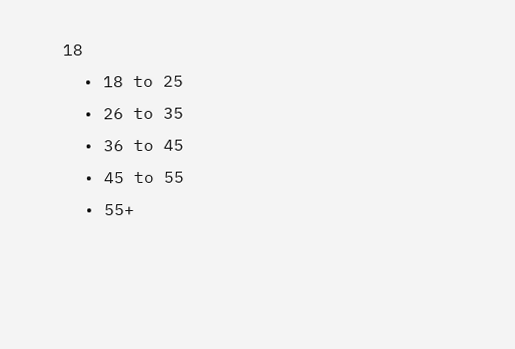18
  • 18 to 25
  • 26 to 35
  • 36 to 45
  • 45 to 55
  • 55+